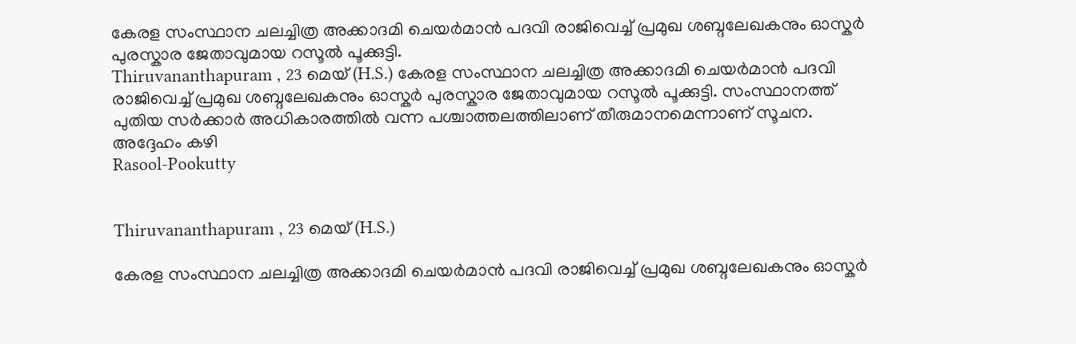കേരള സംസ്ഥാന ചലച്ചിത്ര അക്കാദമി ചെയർമാൻ പദവി രാജിവെച്ച് പ്രമുഖ ശബ്ദലേഖകനും ഓസ്കർ പുരസ്കാര ജേതാവുമായ റസൂൽ പൂക്കുട്ടി.
Thiruvananthapuram , 23 മെയ് (H.S.) കേരള സംസ്ഥാന ചലച്ചിത്ര അക്കാദമി ചെയർമാൻ പദവി രാജിവെച്ച് പ്രമുഖ ശബ്ദലേഖകനും ഓസ്കർ പുരസ്കാര ജേതാവുമായ റസൂൽ പൂക്കുട്ടി. സംസ്ഥാനത്ത് പുതിയ സർക്കാർ അധികാരത്തിൽ വന്ന പശ്ചാത്തലത്തിലാണ് തീരുമാനമെന്നാണ് സൂചന. അദ്ദേഹം കഴി
Rasool-Pookutty


Thiruvananthapuram , 23 മെയ് (H.S.)

കേരള സംസ്ഥാന ചലച്ചിത്ര അക്കാദമി ചെയർമാൻ പദവി രാജിവെച്ച് പ്രമുഖ ശബ്ദലേഖകനും ഓസ്കർ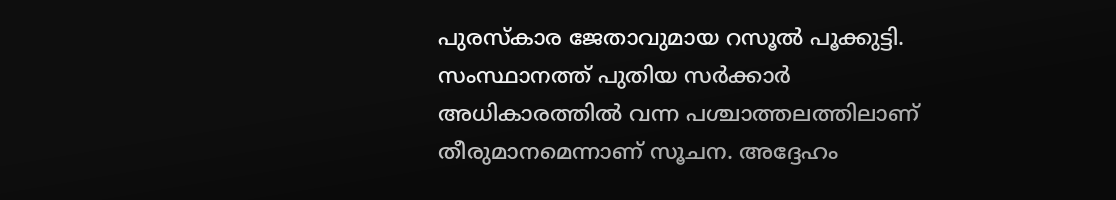പുരസ്കാര ജേതാവുമായ റസൂൽ പൂക്കുട്ടി. സംസ്ഥാനത്ത് പുതിയ സർക്കാർ അധികാരത്തിൽ വന്ന പശ്ചാത്തലത്തിലാണ് തീരുമാനമെന്നാണ് സൂചന. അദ്ദേഹം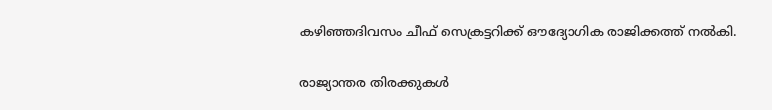കഴിഞ്ഞദിവസം ചീഫ് സെക്രട്ടറിക്ക് ഔദ്യോഗിക രാജിക്കത്ത് നൽകി.

രാജ്യാന്തര തിരക്കുകൾ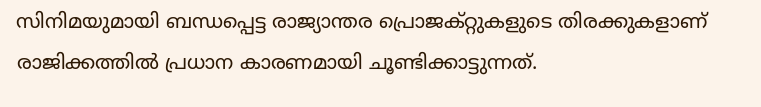സിനിമയുമായി ബന്ധപ്പെട്ട രാജ്യാന്തര പ്രൊജക്റ്റുകളുടെ തിരക്കുകളാണ് രാജിക്കത്തിൽ പ്രധാന കാരണമായി ചൂണ്ടിക്കാട്ടുന്നത്.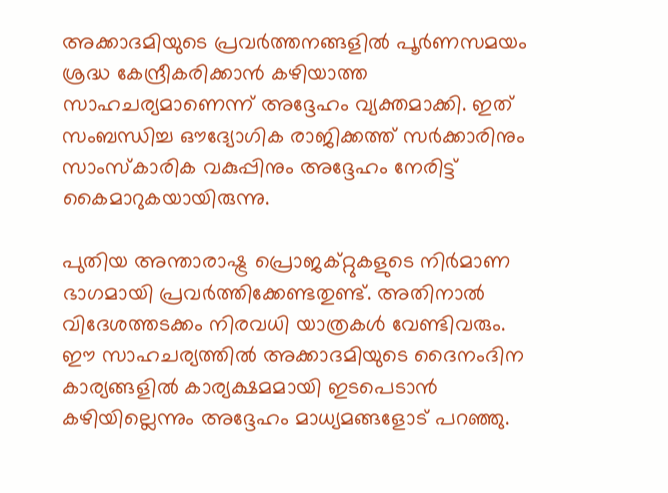അക്കാദമിയുടെ പ്രവർത്തനങ്ങളിൽ പൂർണസമയം ശ്രദ്ധ കേന്ദ്രീകരിക്കാൻ കഴിയാത്ത സാഹചര്യമാണെന്ന് അദ്ദേഹം വ്യക്തമാക്കി. ഇത് സംബന്ധിച്ച ഔദ്യോഗിക രാജിക്കത്ത് സർക്കാരിനും സാംസ്കാരിക വകുപ്പിനും അദ്ദേഹം നേരിട്ട് കൈമാറുകയായിരുന്നു.

പുതിയ അന്താരാഷ്ട്ര പ്രൊജക്റ്റുകളുടെ നിർമാണ ഭാഗമായി പ്രവർത്തിക്കേണ്ടതുണ്ട്. അതിനാൽ വിദേശത്തടക്കം നിരവധി യാത്രകൾ വേണ്ടിവരും. ഈ സാഹചര്യത്തിൽ അക്കാദമിയുടെ ദൈനംദിന കാര്യങ്ങളിൽ കാര്യക്ഷമമായി ഇടപെടാൻ കഴിയില്ലെന്നും അദ്ദേഹം മാധ്യമങ്ങളോട് പറഞ്ഞു.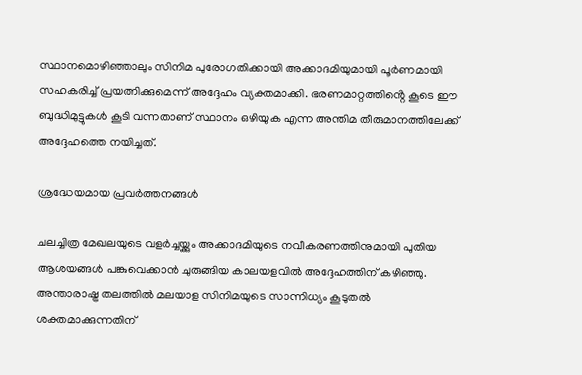സ്ഥാനമൊഴിഞ്ഞാലും സിനിമ പുരോഗതിക്കായി അക്കാദമിയുമായി പൂർണമായി സഹകരിച്ച് പ്രയത്നിക്കുമെന്ന് അദ്ദേഹം വ്യക്തമാക്കി. ഭരണമാറ്റത്തിൻ്റെ കൂടെ ഈ ബുദ്ധിമുട്ടുകൾ കൂടി വന്നതാണ് സ്ഥാനം ഒഴിയുക എന്ന അന്തിമ തീരുമാനത്തിലേക്ക് അദ്ദേഹത്തെ നയിച്ചത്.

ശ്രദ്ധേയമായ പ്രവർത്തനങ്ങൾ

ചലച്ചിത്ര മേഖലയുടെ വളർച്ചയ്ക്കും അക്കാദമിയുടെ നവീകരണത്തിനുമായി പുതിയ ആശയങ്ങൾ പങ്കുവെക്കാൻ ചുരുങ്ങിയ കാലയളവിൽ അദ്ദേഹത്തിന് കഴിഞ്ഞു. അന്താരാഷ്ട്ര തലത്തിൽ മലയാള സിനിമയുടെ സാന്നിധ്യം കൂടുതൽ ശക്തമാക്കുന്നതിന്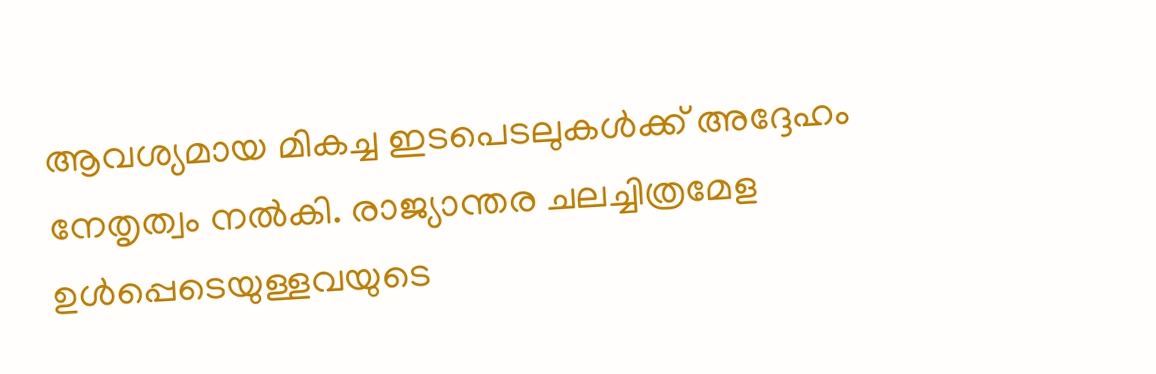ആവശ്യമായ മികച്ച ഇടപെടലുകൾക്ക് അദ്ദേഹം നേതൃത്വം നൽകി. രാജ്യാന്തര ചലച്ചിത്രമേള ഉൾപ്പെടെയുള്ളവയുടെ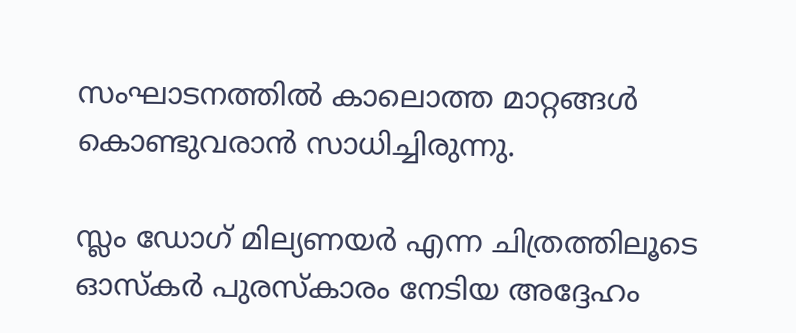സംഘാടനത്തിൽ കാലൊത്ത മാറ്റങ്ങൾ കൊണ്ടുവരാൻ സാധിച്ചിരുന്നു.

സ്ലം ഡോഗ് മില്യണയർ എന്ന ചിത്രത്തിലൂടെ ഓസ്കർ പുരസ്കാരം നേടിയ അദ്ദേഹം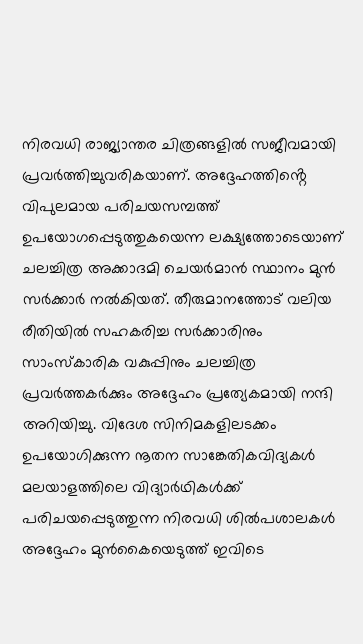നിരവധി രാജ്യാന്തര ചിത്രങ്ങളിൽ സജീവമായി പ്രവർത്തിച്ചുവരികയാണ്. അദ്ദേഹത്തിൻ്റെ വിപുലമായ പരിചയസമ്പത്ത് ഉപയോഗപ്പെടുത്തുകയെന്ന ലക്ഷ്യത്തോടെയാണ് ചലച്ചിത്ര അക്കാദമി ചെയർമാൻ സ്ഥാനം മുൻ സർക്കാർ നൽകിയത്. തീരുമാനത്തോട് വലിയ രീതിയിൽ സഹകരിച്ച സർക്കാരിനും സാംസ്കാരിക വകുപ്പിനും ചലച്ചിത്ര പ്രവർത്തകർക്കും അദ്ദേഹം പ്രത്യേകമായി നന്ദി അറിയിച്ചു. വിദേശ സിനിമകളിലടക്കം ഉപയോഗിക്കുന്ന നൂതന സാങ്കേതികവിദ്യകൾ മലയാളത്തിലെ വിദ്യാർഥികൾക്ക് പരിചയപ്പെടുത്തുന്ന നിരവധി ശിൽപശാലകൾ അദ്ദേഹം മുൻകൈയെടുത്ത് ഇവിടെ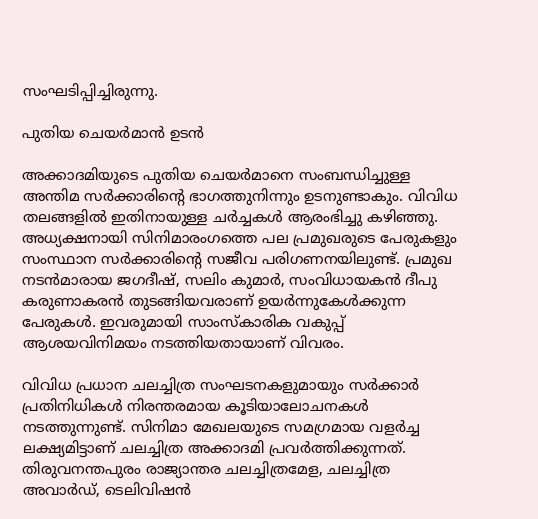സംഘടിപ്പിച്ചിരുന്നു.

പുതിയ ചെയർമാൻ ഉടൻ

അക്കാദമിയുടെ പുതിയ ചെയർമാനെ സംബന്ധിച്ചുള്ള അന്തിമ സർക്കാരിൻ്റെ ഭാഗത്തുനിന്നും ഉടനുണ്ടാകും. വിവിധ തലങ്ങളിൽ ഇതിനായുള്ള ചർച്ചകൾ ആരംഭിച്ചു കഴിഞ്ഞു. അധ്യക്ഷനായി സിനിമാരംഗത്തെ പല പ്രമുഖരുടെ പേരുകളും സംസ്ഥാന സർക്കാരിൻ്റെ സജീവ പരിഗണനയിലുണ്ട്. പ്രമുഖ നടൻമാരായ ജഗദീഷ്, സലിം കുമാർ, സംവിധായകൻ ദീപു കരുണാകരൻ തുടങ്ങിയവരാണ് ഉയർന്നുകേൾക്കുന്ന പേരുകൾ. ഇവരുമായി സാംസ്കാരിക വകുപ്പ് ആശയവിനിമയം നടത്തിയതായാണ് വിവരം.

വിവിധ പ്രധാന ചലച്ചിത്ര സംഘടനകളുമായും സർക്കാർ പ്രതിനിധികൾ നിരന്തരമായ കൂടിയാലോചനകൾ നടത്തുന്നുണ്ട്. സിനിമാ മേഖലയുടെ സമഗ്രമായ വളർച്ച ലക്ഷ്യമിട്ടാണ് ചലച്ചിത്ര അക്കാദമി പ്രവർത്തിക്കുന്നത്. തിരുവനന്തപുരം രാജ്യാന്തര ചലച്ചിത്രമേള, ചലച്ചിത്ര അവാർഡ്, ടെലിവിഷൻ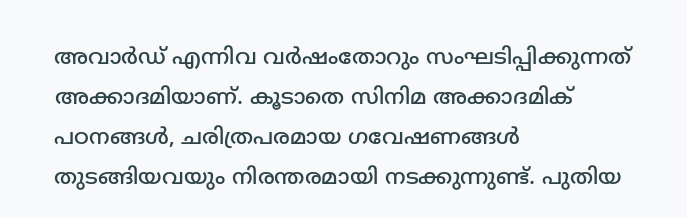അവാർഡ് എന്നിവ വർഷംതോറും സംഘടിപ്പിക്കുന്നത് അക്കാദമിയാണ്. കൂടാതെ സിനിമ അക്കാദമിക് പഠനങ്ങൾ, ചരിത്രപരമായ ഗവേഷണങ്ങൾ തുടങ്ങിയവയും നിരന്തരമായി നടക്കുന്നുണ്ട്. പുതിയ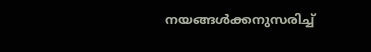നയങ്ങൾക്കനുസരിച്ച്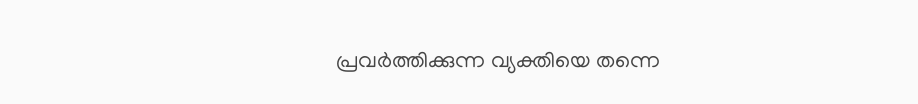പ്രവർത്തിക്കുന്ന വ്യക്തിയെ തന്നെ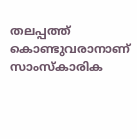തലപ്പത്ത് കൊണ്ടുവരാനാണ് സാംസ്കാരിക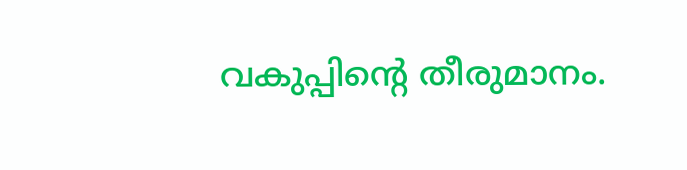വകുപ്പിൻ്റെ തീരുമാനം.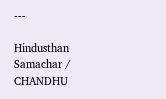---

Hindusthan Samachar / CHANDHU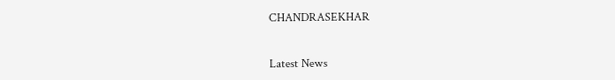CHANDRASEKHAR


Latest News